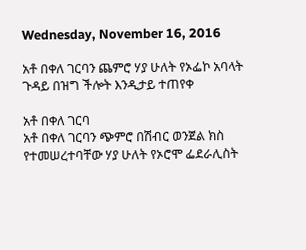Wednesday, November 16, 2016

አቶ በቀለ ገርባን ጨምሮ ሃያ ሁለት የኦፌኮ አባላት ጉዳይ በዝግ ችሎት እንዲታይ ተጠየቀ

አቶ በቀለ ገርባ
አቶ በቀለ ገርባን ጭምሮ በሽብር ወንጀል ክስ የተመሠረተባቸው ሃያ ሁለት የኦሮሞ ፌደራሊስት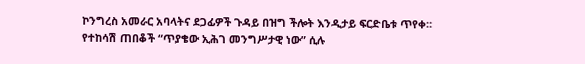ኮንግረስ አመራር አባላትና ደጋፊዎች ጉዳይ በዝግ ችሎት እንዲታይ ፍርድቤቱ ጥየቀ።
የተከሳሽ ጠበቆች “ጥያቄው ኢሕገ መንግሥታዊ ነው” ሲሉ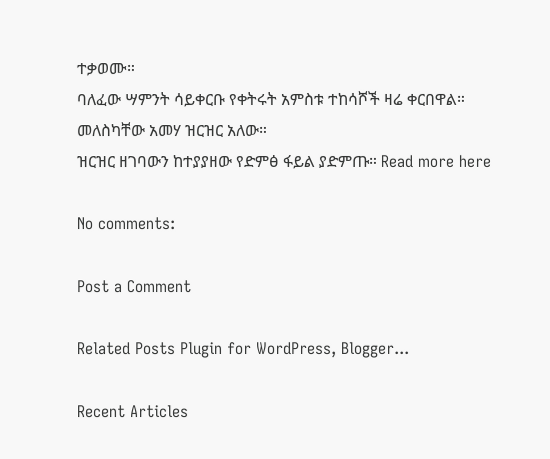ተቃወሙ።
ባለፈው ሣምንት ሳይቀርቡ የቀትሩት አምስቱ ተከሳሾች ዛሬ ቀርበዋል።
መለስካቸው አመሃ ዝርዝር አለው።
ዝርዝር ዘገባውን ከተያያዘው የድምፅ ፋይል ያድምጡ። Read more here

No comments:

Post a Comment

Related Posts Plugin for WordPress, Blogger...

Recent Articles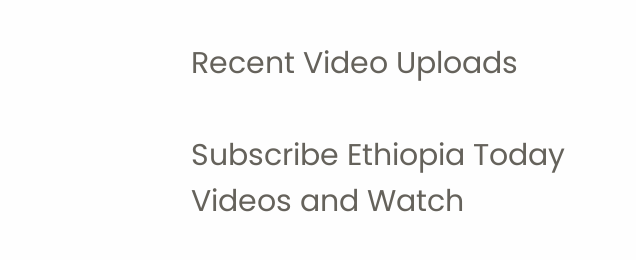Recent Video Uploads

Subscribe Ethiopia Today Videos and Watch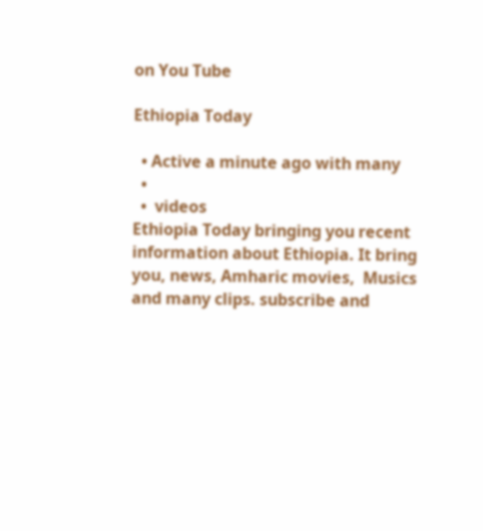on You Tube

Ethiopia Today

  • Active a minute ago with many
  •
  •  videos
Ethiopia Today bringing you recent information about Ethiopia. It bring you, news, Amharic movies,  Musics and many clips. subscribe and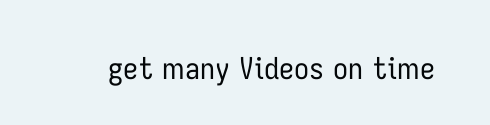get many Videos on time